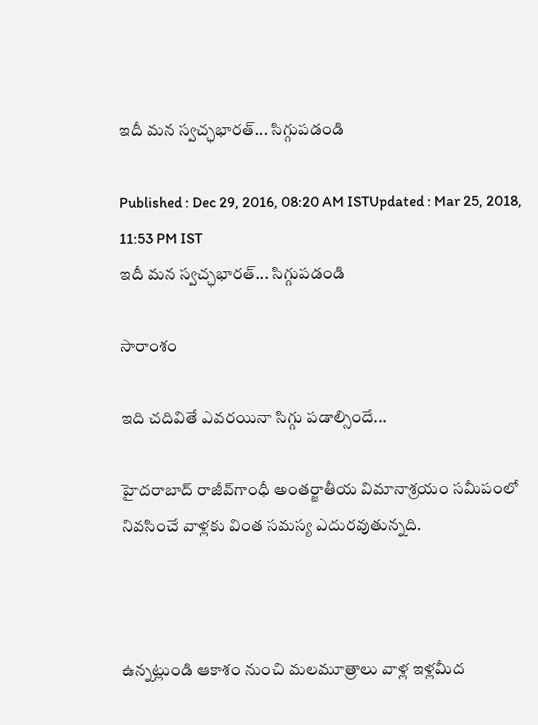ఇదీ మన స్వచ్ఛభారత్... సిగ్గుపడండి

Published : Dec 29, 2016, 08:20 AM ISTUpdated : Mar 25, 2018, 11:53 PM IST
ఇదీ మన స్వచ్ఛభారత్... సిగ్గుపడండి

సారాంశం

ఇది చదివితే ఎవరయినా సిగ్గు పడాల్సిందే...

హైదరాబాద్‌ రాజీవ్‌గాంధీ అంతర్జాతీయ విమానాశ్రయం సమీపంలో నివసించే వాళ్లకు వింత సమస్య ఎదురవుతున్నది.



ఉన్నట్లుండి ఆకాశం నుంచి మలమూత్రాలు వాళ్ల ఇళ్లమీద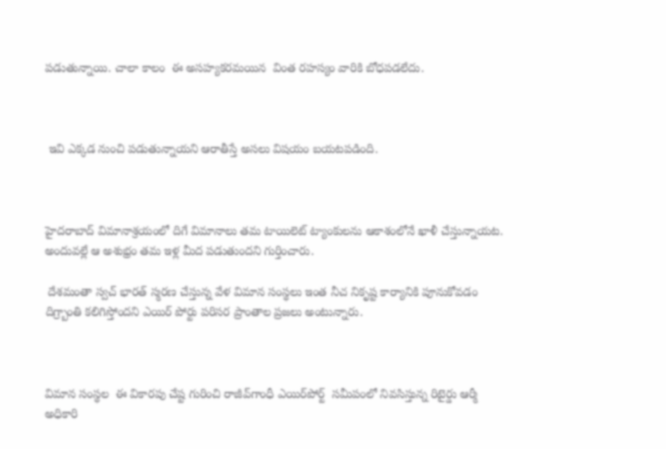పడుతున్నాయి. చాలా కాలం  ఈ అసహ్యకరమయిన  వింత రహస్యం వారికి బోధపడలేదు.



 ఇవి ఎక్కడ నుంచి పడుతున్నాయని ఆరాతీస్తే అసలు విషయం బయటపడింది.



హైదరాబాద్ విమానాశ్రయంలో దిగే విమానాలు తమ టాయిలెట్‌ ట్యాంకులను ఆకాశంలోనే ఖాళీ చేస్తున్నాయట. అందువల్లే ఆ అశుభ్రం తమ ఇళ్ల మీద పడుతుందని గుర్తించారు.

 దేశమంతా స్వచ్‌ భారత్‌ స్మరణ చేస్తున్న వేళ విమాన సంస్థలు ఇంత నీచ నికృష్ట కార్యానికి పూనుకోవడం దిగ్ర్బాంతి కలిగిస్తోందని ఎయిర్‌ పోర్టు పరిసర ప్రాంతాల ప్రజలు అంటున్నారు.



విమాన సంస్థల  ఈ వికారపు చేష్ట గురించి రాజీవ్‌గాంధీ ఎయిర్‌పోర్ట్‌  సమీపంలో నివసిస్తున్న రిటైర్డు ఆర్మీ అధికారి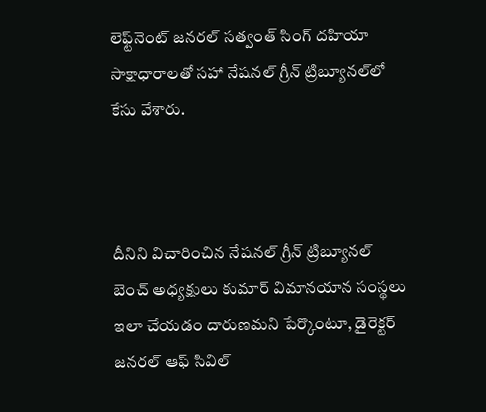లెఫ్ట్‌నెంట్‌ జనరల్‌ సత్వంత్‌ సింగ్‌ దహియా సాక్షాధారాలతో సహా నేషనల్‌ గ్రీన్‌ ట్రిబ్యూనల్‌లో కేసు వేశారు.



దీనిని విచారించిన నేషనల్‌ గ్రీన్‌ ట్రిబ్యూనల్‌ బెంచ్‌ అధ్యక్షులు కుమార్‌ విమానయాన సంస్థలు ఇలా చేయడం దారుణమని పేర్కొంటూ, డైరెక్టర్‌ జనరల్‌ ఆఫ్‌ సివిల్‌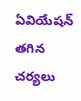ఏవియేషన్‌ తగిన చర్యలు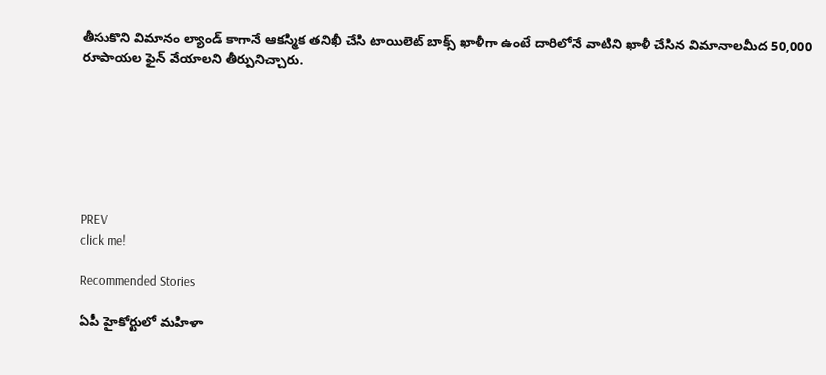తీసుకొని విమానం ల్యాండ్‌ కాగానే ఆకస్మిక తనిఖీ చేసి టాయిలెట్‌ బాక్స్‌ ఖాళీగా ఉంటే దారిలోనే వాటిని ఖాళీ చేసిన విమానాలమీద 50,000 రూపాయల ఫైన్‌ వేయాలని తీర్పునిచ్చారు.







PREV
click me!

Recommended Stories

ఏపీ హైకోర్టులో మహిళా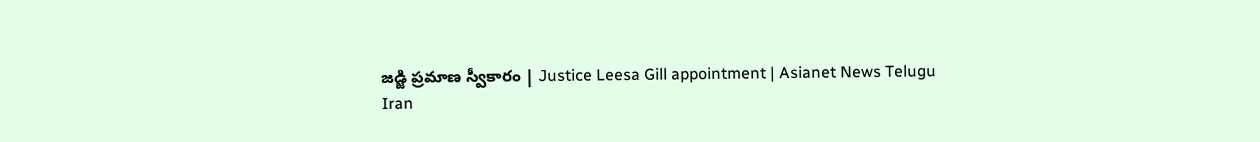జడ్జి ప్రమాణ స్వీకారం | Justice Leesa Gill appointment | Asianet News Telugu
Iran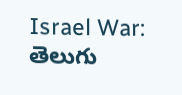Israel War: తెలుగు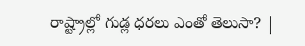రాష్ట్రాల్లో గుడ్ల ధరలు ఎంతో తెలుసా? |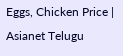Eggs, Chicken Price | Asianet Telugu